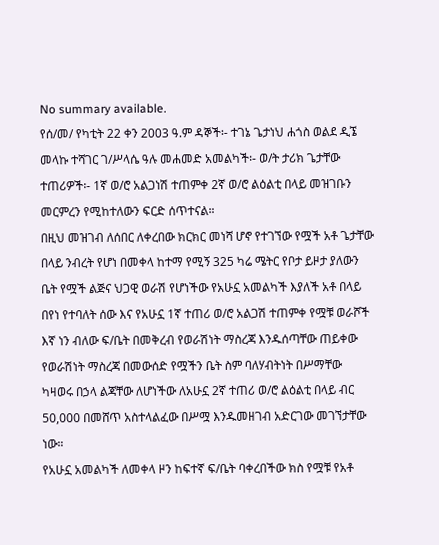No summary available.
የሰ/መ/ የካቲት 22 ቀን 2003 ዓ.ም ዳኞች፡- ተገኔ ጌታነህ ሐጎስ ወልደ ዲኜ መላኩ ተሻገር ገ/ሥላሴ ዓሉ መሐመድ አመልካች፡- ወ/ት ታሪክ ጌታቸው ተጠሪዎች፡- 1ኛ ወ/ሮ አልጋነሽ ተጠምቀ 2ኛ ወ/ሮ ልዕልቲ በላይ መዝገቡን መርምረን የሚከተለውን ፍርድ ሰጥተናል።
በዚህ መዝገብ ለሰበር ለቀረበው ክርክር መነሻ ሆኖ የተገኘው የሟች አቶ ጌታቸው በላይ ንብረት የሆነ በመቀላ ከተማ የሚኝ 325 ካሬ ሜትር የቦታ ይዞታ ያለውን ቤት የሟች ልጅና ህጋዊ ወራሽ የሆነችው የአሁኗ አመልካች እያለች አቶ በላይ በየነ የተባለት ሰው እና የአሁኗ 1ኛ ተጠሪ ወ/ሮ አልጋሽ ተጠምቀ የሟቹ ወራሾች እኛ ነን ብለው ፍ/ቤት በመቅረብ የወራሽነት ማስረጃ እንዱሰጣቸው ጠይቀው የወራሽነት ማስረጃ በመውሰድ የሟችን ቤት ስም ባለሃብትነት በሥማቸው ካዛወሩ በኃላ ልጃቸው ለሆነችው ለአሁኗ 2ኛ ተጠሪ ወ/ሮ ልዕልቲ በላይ ብር 50,000 በመሸጥ አስተላልፈው በሥሟ እንዱመዘገብ አድርገው መገኘታቸው ነው።
የአሁኗ አመልካች ለመቀላ ዞን ከፍተኛ ፍ/ቤት ባቀረበችው ክስ የሟቹ የአቶ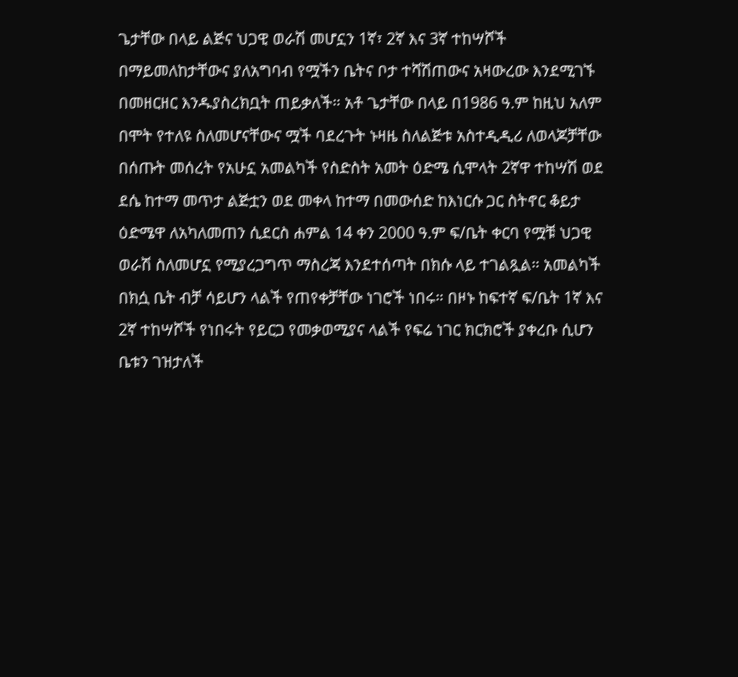ጌታቸው በላይ ልጅና ህጋዊ ወራሽ መሆኗን 1ኛ፣ 2ኛ እና 3ኛ ተከሣሾች በማይመለከታቸውና ያለአግባብ የሟችን ቤትና ቦታ ተሻሽጠውና አዛውረው እንደሚገኙ በመዘርዘር እንዱያስረክቧት ጠይቃለች። አቶ ጌታቸው በላይ በ1986 ዓ.ም ከዚህ አለም በሞት የተለዩ ስለመሆናቸውና ሟች ባደረጉት ኑዛዜ ስለልጅቱ አስተዲዲሪ ለወላጆቻቸው በሰጡት መሰረት የአሁኗ አመልካች የስድስት አመት ዕድሜ ሲሞላት 2ኛዋ ተከሣሽ ወደ ደሴ ከተማ መጥታ ልጅቷን ወደ መቀላ ከተማ በመውሰድ ከእነርሱ ጋር ስትኖር ቆይታ ዕድሜዋ ለአካለመጠን ሲደርስ ሐምል 14 ቀን 2000 ዓ.ም ፍ/ቤት ቀርባ የሟቹ ህጋዊ ወራሽ ስለመሆኗ የሚያረጋግጥ ማስረጃ እንደተሰጣት በክሱ ላይ ተገልጿል። አመልካች በክሷ ቤት ብቻ ሳይሆን ላልች የጠየቀቻቸው ነገሮች ነበሩ። በዞኑ ከፍተኛ ፍ/ቤት 1ኛ እና 2ኛ ተከሣሾች የነበሩት የይርጋ የመቃወሚያና ላልች የፍሬ ነገር ክርክሮች ያቀረቡ ሲሆን ቤቱን ገዝታለች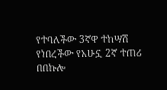የተባለችው 3ኛዋ ተከሣሽ የነበረችው የአሁኗ 2ኛ ተጠሪ በበኩሎ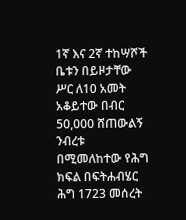1ኛ እና 2ኛ ተከሣሾች ቤቱን በይዞታቸው ሥር ለ10 አመት አቆይተው በብር 50,000 ሸጠውልኝ ንብረቱ በሚመለከተው የሕግ ክፍል በፍትሐብሄር ሕግ 1723 መሰረት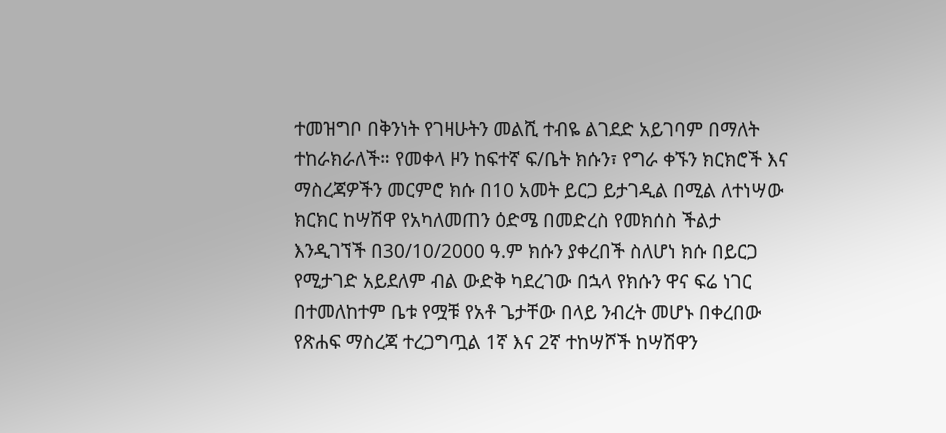ተመዝግቦ በቅንነት የገዛሁትን መልሺ ተብዬ ልገደድ አይገባም በማለት ተከራክራለች። የመቀላ ዞን ከፍተኛ ፍ/ቤት ክሱን፣ የግራ ቀኙን ክርክሮች እና ማስረጃዎችን መርምሮ ክሱ በ10 አመት ይርጋ ይታገዲል በሚል ለተነሣው ክርክር ከሣሽዋ የአካለመጠን ዕድሜ በመድረስ የመክሰስ ችልታ እንዲገኘች በ30/10/2000 ዓ.ም ክሱን ያቀረበች ስለሆነ ክሱ በይርጋ የሚታገድ አይደለም ብል ውድቅ ካደረገው በኋላ የክሱን ዋና ፍሬ ነገር በተመለከተም ቤቱ የሟቹ የአቶ ጌታቸው በላይ ንብረት መሆኑ በቀረበው የጽሐፍ ማስረጃ ተረጋግጧል 1ኛ እና 2ኛ ተከሣሾች ከሣሽዋን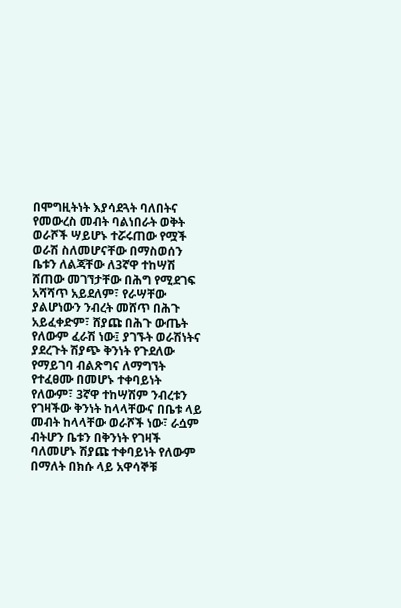በሞግዚትነት እያሳደጓት ባለበትና የመውረስ መብት ባልነበራት ወቅት ወራሾች ሣይሆኑ ተሯሩጠው የሟች ወራሽ ስለመሆናቸው በማስወሰን ቤቱን ለልጃቸው ለ3ኛዋ ተከሣሽ ሸጠው መገኘታቸው በሕግ የሚደገፍ አሻሻጥ አይደለም፣ የራሣቸው ያልሆነውን ንብረት መሸጥ በሕጉ አይፈቀድም፣ ሸያጩ በሕጉ ውጤት የለውም ፈራሽ ነው፤ ያገኙት ወራሽነትና ያደረጉት ሽያጭ ቅንነት የጉደለው የማይገባ ብልጽግና ለማግኘት የተፈፀሙ በመሆኑ ተቀባይነት የለውም፣ 3ኛዋ ተከሣሽም ንብረቱን የገዛችው ቅንነት ከላላቸውና በቤቱ ላይ መብት ከላላቸው ወራሾች ነው፣ ራሷም ብትሆን ቤቱን በቅንነት የገዛች ባለመሆኑ ሽያጩ ተቀባይነት የለውም በማለት በክሱ ላይ አዋሳኞቹ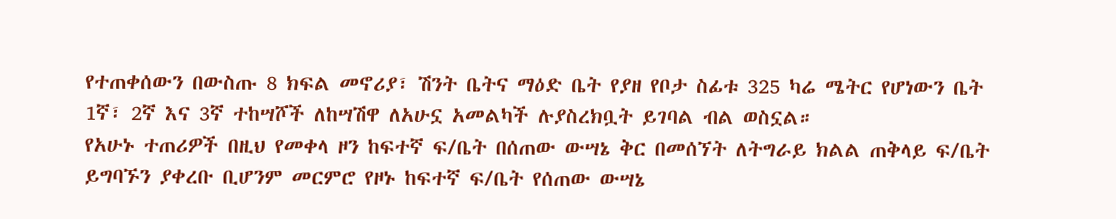የተጠቀሰውን በውስጡ 8 ክፍል መኖሪያ፣ ሽንት ቤትና ማዕድ ቤት የያዘ የቦታ ስፊቱ 325 ካሬ ሜትር የሆነውን ቤት 1ኛ፣ 2ኛ እና 3ኛ ተከሣሾች ለከሣሽዋ ለአሁኗ አመልካች ሉያስረክቧት ይገባል ብል ወስኗል።
የአሁኑ ተጠሪዎች በዚህ የመቀላ ዞን ከፍተኛ ፍ/ቤት በሰጠው ውሣኔ ቅር በመሰኘት ለትግራይ ክልል ጠቅላይ ፍ/ቤት ይግባኙን ያቀረቡ ቢሆንም መርምሮ የዞኑ ከፍተኛ ፍ/ቤት የሰጠው ውሣኔ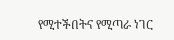የሚተችበትና የሚጣራ ነገር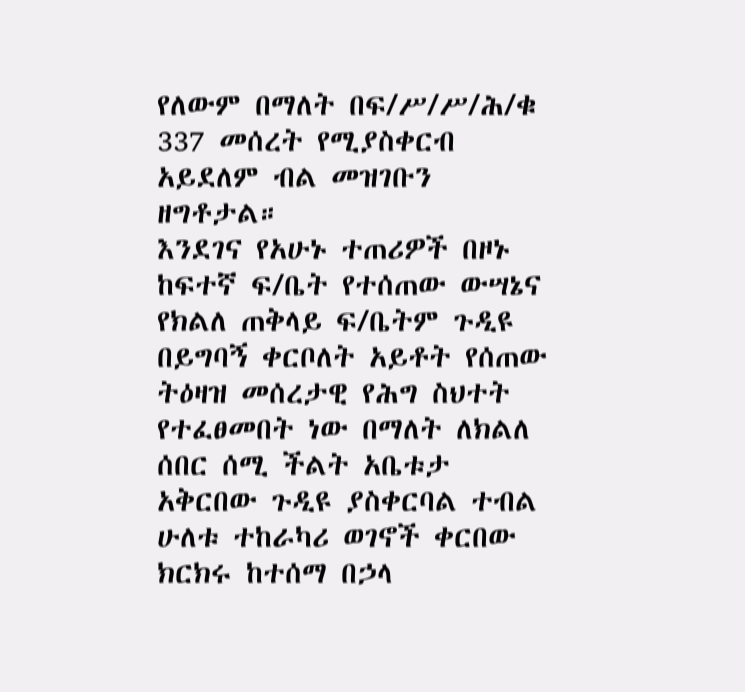የለውም በማለት በፍ/ሥ/ሥ/ሕ/ቁ 337 መሰረት የሚያስቀርብ አይደለም ብል መዝገቡን ዘግቶታል።
እንደገና የአሁኑ ተጠሪዎች በዞኑ ከፍተኛ ፍ/ቤት የተሰጠው ውሣኔና የክልለ ጠቅላይ ፍ/ቤትም ጉዲዩ በይግባኝ ቀርቦለት አይቶት የሰጠው ትዕዛዝ መሰረታዊ የሕግ ስህተት የተፈፀመበት ነው በማለት ለክልለ ሰበር ሰሚ ችልት አቤቱታ አቅርበው ጉዲዩ ያስቀርባል ተብል ሁለቱ ተከራካሪ ወገኖች ቀርበው ክርክሩ ከተሰማ በኃላ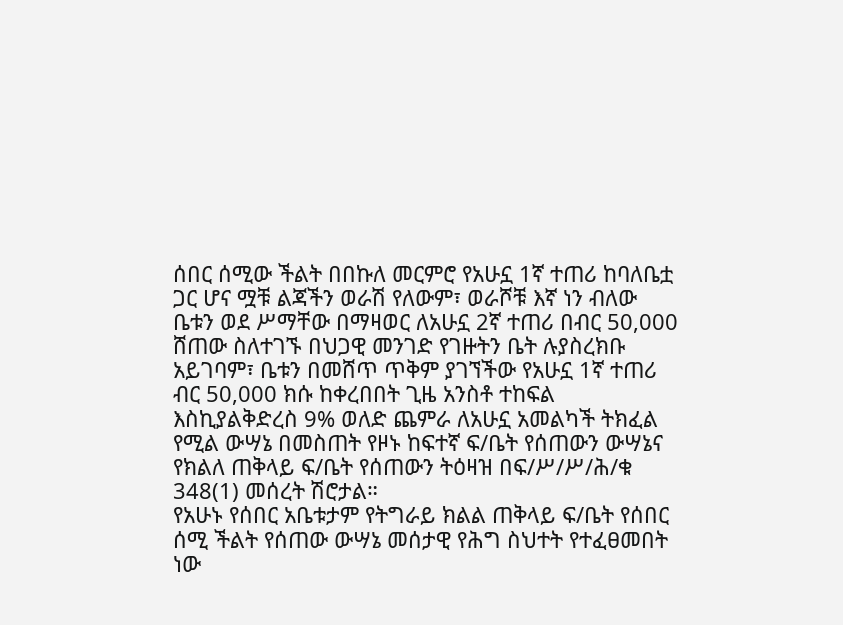ሰበር ሰሚው ችልት በበኩለ መርምሮ የአሁኗ 1ኛ ተጠሪ ከባለቤቷ ጋር ሆና ሟቹ ልጃችን ወራሽ የለውም፣ ወራሾቹ እኛ ነን ብለው ቤቱን ወደ ሥማቸው በማዛወር ለአሁኗ 2ኛ ተጠሪ በብር 50,000 ሸጠው ስለተገኙ በህጋዊ መንገድ የገዙትን ቤት ሉያስረክቡ አይገባም፣ ቤቱን በመሸጥ ጥቅም ያገኘችው የአሁኗ 1ኛ ተጠሪ ብር 50,000 ክሱ ከቀረበበት ጊዜ አንስቶ ተከፍል እስኪያልቅድረስ 9% ወለድ ጨምራ ለአሁኗ አመልካች ትክፈል የሚል ውሣኔ በመስጠት የዞኑ ከፍተኛ ፍ/ቤት የሰጠውን ውሣኔና የክልለ ጠቅላይ ፍ/ቤት የሰጠውን ትዕዛዝ በፍ/ሥ/ሥ/ሕ/ቁ 348(1) መሰረት ሽሮታል።
የአሁኑ የሰበር አቤቱታም የትግራይ ክልል ጠቅላይ ፍ/ቤት የሰበር ሰሚ ችልት የሰጠው ውሣኔ መሰታዊ የሕግ ስህተት የተፈፀመበት ነው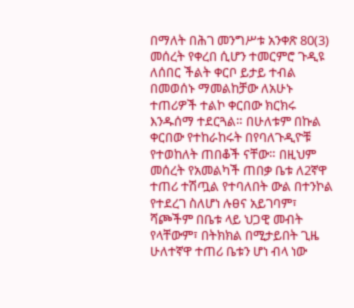በማለት በሕገ መንግሥቱ አንቀጽ 80(3) መሰረት የቀረበ ሲሆን ተመርምሮ ጉዲዩ ለሰበር ችልት ቀርቦ ይታይ ተብል በመወሰኑ ማመልከቻው ለአሁኑ ተጠሪዎች ተልኮ ቀርበው ክርክሩ እንዱሰማ ተደርጓል። በሁለቱም በኩል ቀርበው የተከራከሩት በየባለጉዲዮቹ የተወከለት ጠበቆች ናቸው። በዚህም መሰረት የአመልካች ጠበቃ ቤቱ ለ2ኛዋ ተጠሪ ተሽጧል የተባለበት ውል በተንኮል የተደረገ ስለሆነ ሉፀና አይገባም፣ ሻጮችም በቤቱ ላይ ህጋዊ መብት የላቸውም፣ በትክክል በሚታይበት ጊዜ ሁለተኛዋ ተጠሪ ቤቱን ሆነ ብላ ነው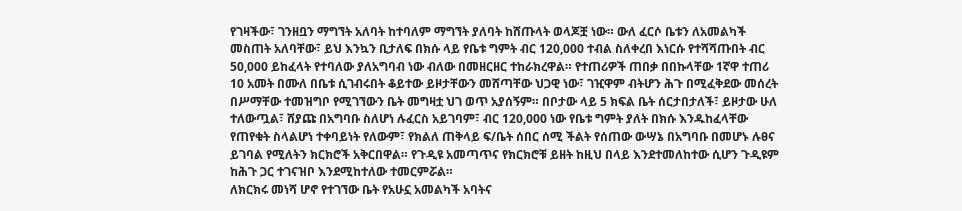የገዛችው፣ ገንዘቧን ማግኘት አለባት ከተባለም ማግኘት ያለባት ከሸጡላት ወላጆቿ ነው። ውለ ፈርሶ ቤቱን ለአመልካች መስጠት አለባቸው፣ ይህ እንኳን ቢታለፍ በክሱ ላይ የቤቱ ግምት ብር 120,000 ተብል ስለቀረበ እነርሱ የተሻሻጡበት ብር 50,000 ይከፈላት የተባለው ያለአግባብ ነው ብለው በመዘርዘር ተከራክረዋል። የተጠሪዎች ጠበቃ በበኩላቸው 1ኛዋ ተጠሪ 10 አመት በሙለ በቤቱ ሲገብሩበት ቆይተው ይዞታቸውን መሸጣቸው ህጋዊ ነው፣ ገዢዋም ብትሆን ሕጉ በሚፈቅደው መሰረት በሥማቸው ተመዝግቦ የሚገኘውን ቤት መግዛቷ ህገ ወጥ አያሰኝም። በቦታው ላይ 5 ክፍል ቤት ሰርታበታለች፣ ይዞታው ሁለ ተለውጧል፣ ሸያጩ በአግባቡ ስለሆነ ሉፈርስ አይገባም፣ ብር 120,000 ነው የቤቱ ግምት ያለት በክሱ እንዱከፈላቸው የጠየቁት ስላልሆነ ተቀባይነት የለውም፣ የክልለ ጠቅላይ ፍ/ቤት ሰበር ሰሚ ችልት የሰጠው ውሣኔ በአግባቡ በመሆኑ ሉፀና ይገባል የሚለትን ክርክሮች አቅርበዋል። የጉዲዩ አመጣጥና የክርክሮቹ ይዘት ከዚህ በላይ እንደተመለከተው ሲሆን ጉዲዩም ከሕጉ ጋር ተገናዝቦ እንደሚከተለው ተመርምሯል።
ለክርክሩ መነሻ ሆኖ የተገኘው ቤት የአሁኗ አመልካች አባትና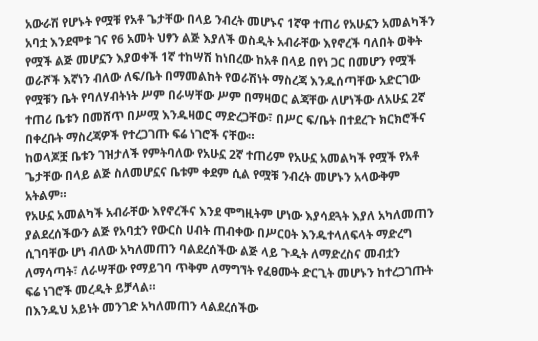አውራሽ የሆኑት የሟቹ የአቶ ጌታቸው በላይ ንብረት መሆኑና 1ኛዋ ተጠሪ የአሁኗን አመልካችን አባቷ እንደሞቱ ገና የ6 አመት ህፃን ልጅ እያለች ወስዲት አብራቸው እየኖረች ባለበት ወቅት የሟች ልጅ መሆኗን እያወቀች 1ኛ ተከሣሽ ከነበረው ከአቶ በላይ በየነ ጋር በመሆን የሟች ወራሾች እኛነን ብለው ለፍ/ቤት በማመልከት የወራሽነት ማስረጃ እንዱሰጣቸው አድርገው የሟቹን ቤት የባለሃብትነት ሥም በራሣቸው ሥም በማዛወር ልጃቸው ለሆነችው ለአሁኗ 2ኛ ተጠሪ ቤቱን በመሸጥ በሥሟ እንዱዛወር ማድረጋቸው፣ በሥር ፍ/ቤት በተደረጉ ክርክሮችና በቀረቡት ማስረጃዎች የተረጋገጡ ፍሬ ነገሮች ናቸው።
ከወላጆቿ ቤቱን ገዝታለች የምትባለው የአሁኗ 2ኛ ተጠሪም የአሁኗ አመልካች የሟች የአቶ ጌታቸው በላይ ልጅ ስለመሆኗና ቤቱም ቀደም ሲል የሟቹ ንብረት መሆኑን አላውቅም አትልም።
የአሁኗ አመልካች አብራቸው እየኖረችና እንደ ሞግዚትም ሆነው እያሳደጓት እያለ አካለመጠን ያልደረሰችውን ልጅ የአባቷን የውርስ ሀብት ጠብቀው በሥርዐት እንዱተላለፍላት ማድረግ ሲገባቸው ሆነ ብለው አካለመጠን ባልደረሰችው ልጅ ላይ ጉዲት ለማድረስና መብቷን ለማሳጣት፣ ለራሣቸው የማይገባ ጥቅም ለማግኘት የፈፀሙት ድርጊት መሆኑን ከተረጋገጡት ፍሬ ነገሮች መረዲት ይቻላል።
በእንዱህ አይነት መንገድ አካለመጠን ላልደረሰችው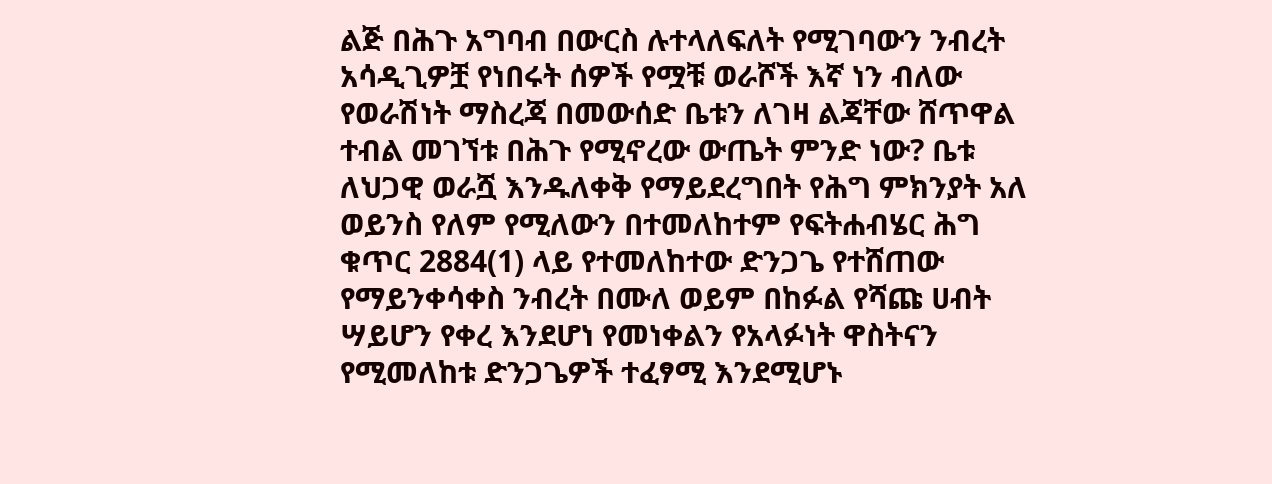ልጅ በሕጉ አግባብ በውርስ ሉተላለፍለት የሚገባውን ንብረት አሳዲጊዎቿ የነበሩት ሰዎች የሟቹ ወራሾች እኛ ነን ብለው የወራሽነት ማስረጃ በመውሰድ ቤቱን ለገዛ ልጃቸው ሸጥዋል ተብል መገኘቱ በሕጉ የሚኖረው ውጤት ምንድ ነው? ቤቱ ለህጋዊ ወራሿ እንዱለቀቅ የማይደረግበት የሕግ ምክንያት አለ ወይንስ የለም የሚለውን በተመለከተም የፍትሐብሄር ሕግ ቁጥር 2884(1) ላይ የተመለከተው ድንጋጌ የተሸጠው የማይንቀሳቀስ ንብረት በሙለ ወይም በከፉል የሻጩ ሀብት ሣይሆን የቀረ እንደሆነ የመነቀልን የአላፉነት ዋስትናን የሚመለከቱ ድንጋጌዎች ተፈፃሚ እንደሚሆኑ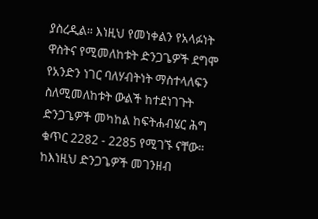ያስረዲል። እነዚህ የመነቀልን የአላፉነት ዋስትና የሚመለከቱት ድንጋጌዎች ደግሞ የአንድን ነገር ባለሃብትነት ማስተላለፍን ስለሚመለከቱት ውልች ከተደነገጉት ድንጋጌዎች መካከል ከፍትሐብሄር ሕግ ቁጥር 2282 - 2285 የሚገኙ ናቸው። ከእነዚህ ድንጋጌዎች መገንዘብ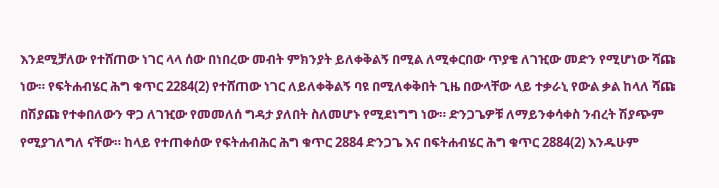እንደሚቻለው የተሸጠው ነገር ላላ ሰው በነበረው መብት ምክንያት ይለቀቅልኝ በሚል ለሚቀርበው ጥያቄ ለገዢው መድን የሚሆነው ሻጩ ነው። የፍትሐብሄር ሕግ ቁጥር 2284(2) የተሸጠው ነገር ለይለቀቅልኝ ባዩ በሚለቀቅበት ጊዜ በውላቸው ላይ ተቃራኒ የውል ቃል ከላለ ሻጩ በሽያጩ የተቀበለውን ዋጋ ለገዢው የመመለሰ ግዳታ ያለበት ስለመሆኑ የሚደነግግ ነው። ድንጋጌዎቹ ለማይንቀሳቀስ ንብረት ሽያጭም የሚያገለግለ ናቸው። ከላይ የተጠቀሰው የፍትሐብሕር ሕግ ቁጥር 2884 ድንጋጌ እና በፍትሐብሄር ሕግ ቁጥር 2884(2) እንዱሁም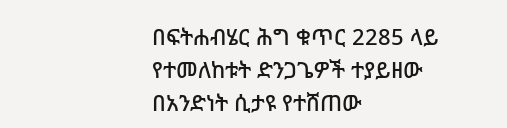በፍትሐብሄር ሕግ ቁጥር 2285 ላይ የተመለከቱት ድንጋጌዎች ተያይዘው በአንድነት ሲታዩ የተሸጠው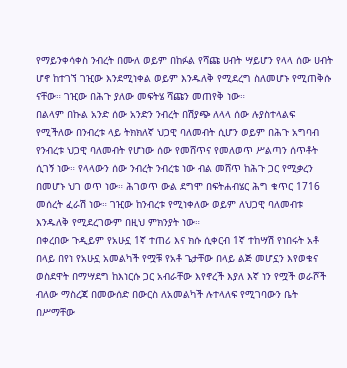የማይንቀሳቀስ ንብረት በሙለ ወይም በከፉል የሻጩ ሀብት ሣይሆን የላላ ሰው ሀብት ሆኖ ከተገኘ ገዢው እንደሚነቀል ወይም እንዱለቅ የሚደረግ ስለመሆኑ የሚጠቅሱ ናቸው። ገዢው በሕጉ ያለው መፍትሄ ሻጩን መጠየቅ ነው።
በልላም በኩል አንድ ሰው አንድን ንብረት በሽያጭ ለላላ ሰው ሉያስተላልፍ የሚችለው በንብረቱ ላይ ትክክለኛ ህጋዊ ባለመብት ሲሆን ወይም በሕጉ አግባብ የንብረቱ ህጋዊ ባለመብት የሆነው ሰው የመሸጥና የመለወጥ ሥልጣን ሰጥቶት ሲገኝ ነው። የላላውን ሰው ንብረት ንብረቴ ነው ብል መሸጥ ከሕጉ ጋር የሚቃረን በመሆኑ ህገ ወጥ ነው። ሕገወጥ ውል ደግሞ በፍትሐብሄር ሕግ ቁጥር 1716 መሰረት ፈራሽ ነው። ገዢው ከንብረቱ የሚነቀለው ወይም ለህጋዊ ባለመብቱ እንዱለቅ የሚደረገውም በዚህ ምክንያት ነው።
በቀረበው ጉዲይም የአሁኗ 1ኛ ተጠሪ እና ክሱ ሲቀርብ 1ኛ ተከሣሽ የነበሩት አቶ በላይ በየነ የአሁኗ አመልካች የሟቹ የአቶ ጌታቸው በላይ ልጅ መሆኗን እየወቁና ወስደዋት በማሣደግ ከእነርሱ ጋር አብራቸው እየኖረች እያለ እኛ ነን የሟች ወራሾች ብለው ማስረጃ በመውሰድ በውርስ ለአመልካች ሉተላለፍ የሚገባውን ቤት በሥማቸው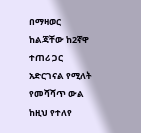በማዛወር ከልጃቸው ከ2ኛዋ ተጠሪ ጋር አድርገናል የሚለት የመሻሻጥ ውል ከዚህ የተለየ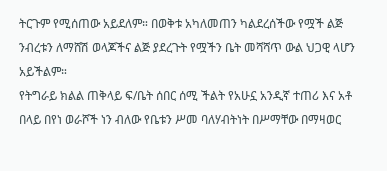ትርጉም የሚሰጠው አይደለም። በወቅቱ አካለመጠን ካልደረሰችው የሟች ልጅ ንብረቱን ለማሸሽ ወላጆችና ልጅ ያደረጉት የሟችን ቤት መሻሻጥ ውል ህጋዊ ላሆን አይችልም።
የትግራይ ክልል ጠቅላይ ፍ/ቤት ሰበር ሰሚ ችልት የአሁኗ አንዲኛ ተጠሪ እና አቶ በላይ በየነ ወራሾች ነን ብለው የቤቱን ሥመ ባለሃብትነት በሥማቸው በማዛወር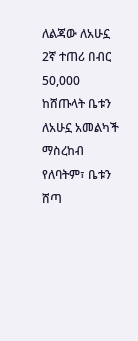ለልጃው ለአሁኗ 2ኛ ተጠሪ በብር 50,000 ከሸጡላት ቤቱን ለአሁኗ አመልካች ማስረከብ የለባትም፣ ቤቱን ሸጣ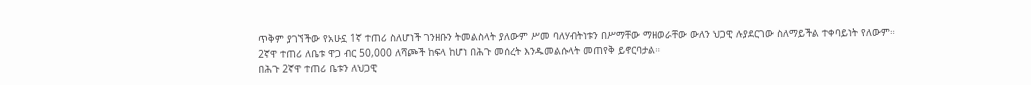ጥቅም ያገኘችው የአሁኗ 1ኛ ተጠሪ ስለሆነች ገንዘቡን ትመልስላት ያለውም ሥመ ባለሃብትነቱን በሥማቸው ማዘወራቸው ውለን ህጋዊ ሉያደርገው ስለማይችል ተቀባይነት የለውም።
2ኛዋ ተጠሪ ለቤቱ ዋጋ ብር 50,000 ለሻጮች ከፍላ ከሆነ በሕጉ መሰረት እንዱመልሱላት መጠየቅ ይኖርባታል።
በሕጉ 2ኛዋ ተጠሪ ቤቱን ለህጋዊ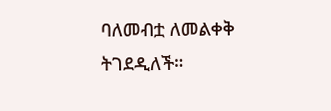ባለመብቷ ለመልቀቅ ትገደዲለች።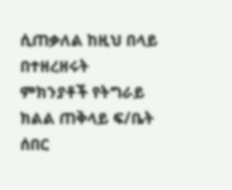ሲጠቃለል ከዚህ በላይ በተዘረዘሩት ምክንያቶች የትግራይ ክልል ጠቅላይ ፍ/ቤት ሰበር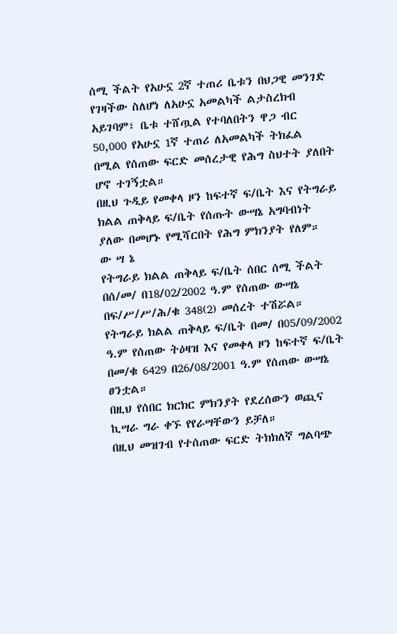ሰሚ ችልት የአሁኗ 2ኛ ተጠሪ ቤቱን በህጋዊ መንገድ የገዛችው ስለሆነ ለአሁኗ አመልካች ልታስረክብ አይገባም፣ ቤቱ ተሸጧል የተባለበትን ዋጋ ብር 50,000 የአሁኗ 1ኛ ተጠሪ ለአመልካች ትክፈል በሚል የሰጠው ፍርድ መሰረታዊ የሕግ ስህተት ያለበት ሆኖ ተገኝቷል።
በዚህ ጉዲይ የመቀላ ዞን ከፍተኛ ፍ/ቤት እና የትግራይ ክልል ጠቅላይ ፍ/ቤት የሰጡት ውሣኔ አግባብነት ያለው በመሆኑ የሚሻርበት የሕግ ምክንያት የለም።
ው ሣ ኔ
የትግራይ ክልል ጠቅላይ ፍ/ቤት ሰበር ሰሚ ችልት በሰ/መ/ በ18/02/2002 ዓ.ም የሰጠው ውሣኔ በፍ/ሥ/ሥ/ሕ/ቁ 348(2) መሰረት ተሽሯል።
የትግራይ ክልል ጠቅላይ ፍ/ቤት በመ/ በ05/09/2002 ዓ.ም የሰጠው ትዕዛዝ እና የመቀላ ዞን ከፍተኛ ፍ/ቤት በመ/ቁ 6429 በ26/08/2001 ዓ.ም የሰጠው ውሣኔ ፀንቷል።
በዚህ የሰበር ክርክር ምክንያት የደረሰውን ወጪና ኪሣራ ግራ ቀኙ የየራሣቸውን ይቻለ።
በዚህ መዝገብ የተሰጠው ፍርድ ትክክለኛ ግልባጭ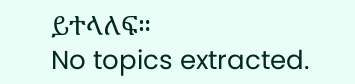ይተላለፍ።
No topics extracted.